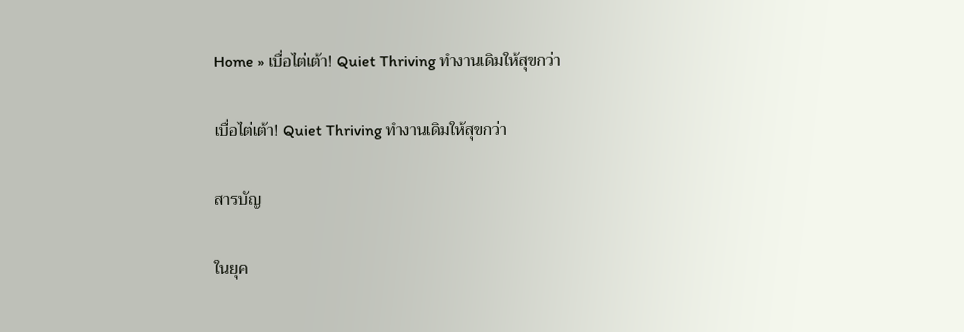Home » เบื่อไต่เต้า! Quiet Thriving ทำงานเดิมให้สุขกว่า

เบื่อไต่เต้า! Quiet Thriving ทำงานเดิมให้สุขกว่า

สารบัญ

ในยุค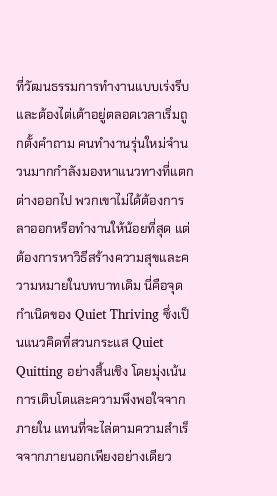ที่วัฒนธรรมการทำงานแบบเร่งรีบและต้องไต่เต้าอยู่ตลอดเวลาเริ่มถูกตั้งคำถาม คนทำงานรุ่นใหม่จำนวนมากกำลังมองหาแนวทางที่แตกต่างออกไป พวกเขาไม่ได้ต้องการลาออกหรือทำงานให้น้อยที่สุด แต่ต้องการหาวิธีสร้างความสุขและความหมายในบทบาทเดิม นี่คือจุดกำเนิดของ Quiet Thriving ซึ่งเป็นแนวคิดที่สวนกระแส Quiet Quitting อย่างสิ้นเชิง โดยมุ่งเน้นการเติบโตและความพึงพอใจจากภายใน แทนที่จะไล่ตามความสำเร็จจากภายนอกเพียงอย่างเดียว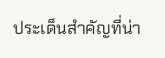ประเด็นสำคัญที่น่า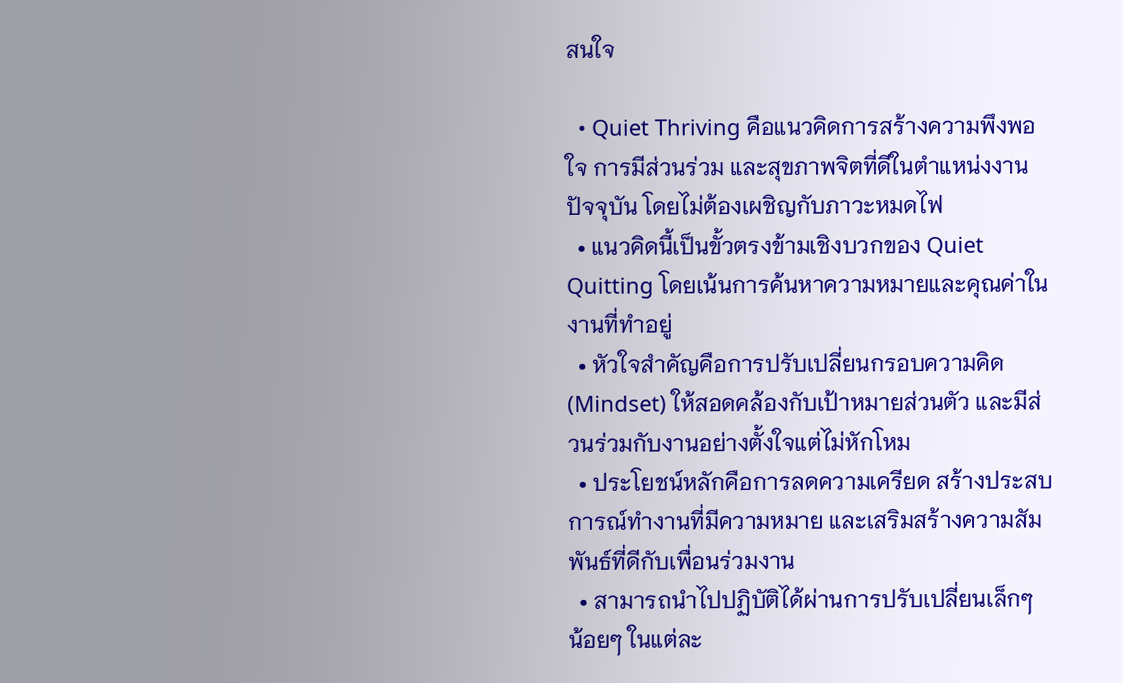สนใจ

  • Quiet Thriving คือแนวคิดการสร้างความพึงพอใจ การมีส่วนร่วม และสุขภาพจิตที่ดีในตำแหน่งงานปัจจุบัน โดยไม่ต้องเผชิญกับภาวะหมดไฟ
  • แนวคิดนี้เป็นขั้วตรงข้ามเชิงบวกของ Quiet Quitting โดยเน้นการค้นหาความหมายและคุณค่าในงานที่ทำอยู่
  • หัวใจสำคัญคือการปรับเปลี่ยนกรอบความคิด (Mindset) ให้สอดคล้องกับเป้าหมายส่วนตัว และมีส่วนร่วมกับงานอย่างตั้งใจแต่ไม่หักโหม
  • ประโยชน์หลักคือการลดความเครียด สร้างประสบการณ์ทำงานที่มีความหมาย และเสริมสร้างความสัมพันธ์ที่ดีกับเพื่อนร่วมงาน
  • สามารถนำไปปฏิบัติได้ผ่านการปรับเปลี่ยนเล็กๆ น้อยๆ ในแต่ละ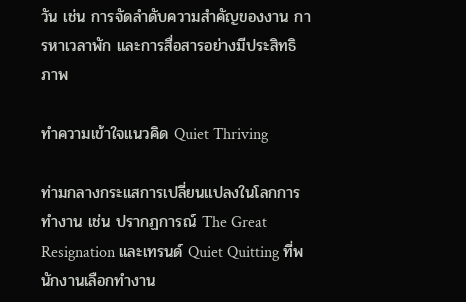วัน เช่น การจัดลำดับความสำคัญของงาน การหาเวลาพัก และการสื่อสารอย่างมีประสิทธิภาพ

ทำความเข้าใจแนวคิด Quiet Thriving

ท่ามกลางกระแสการเปลี่ยนแปลงในโลกการทำงาน เช่น ปรากฏการณ์ The Great Resignation และเทรนด์ Quiet Quitting ที่พนักงานเลือกทำงาน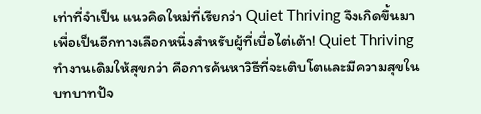เท่าที่จำเป็น แนวคิดใหม่ที่เรียกว่า Quiet Thriving จึงเกิดขึ้นมาเพื่อเป็นอีกทางเลือกหนึ่งสำหรับผู้ที่เบื่อไต่เต้า! Quiet Thriving ทำงานเดิมให้สุขกว่า คือการค้นหาวิธีที่จะเติบโตและมีความสุขในบทบาทปัจ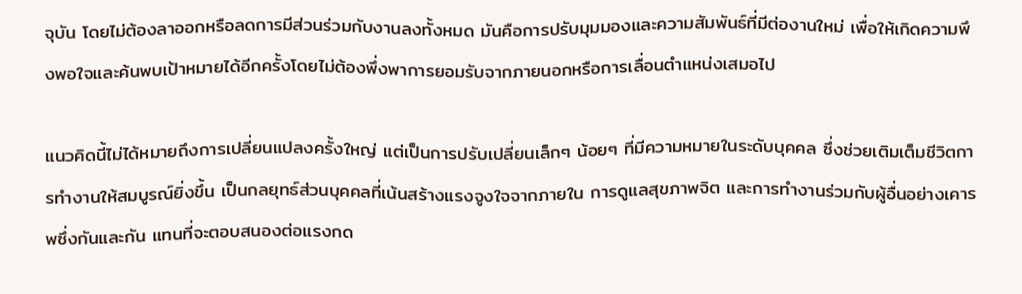จุบัน โดยไม่ต้องลาออกหรือลดการมีส่วนร่วมกับงานลงทั้งหมด มันคือการปรับมุมมองและความสัมพันธ์ที่มีต่องานใหม่ เพื่อให้เกิดความพึงพอใจและค้นพบเป้าหมายได้อีกครั้งโดยไม่ต้องพึ่งพาการยอมรับจากภายนอกหรือการเลื่อนตำแหน่งเสมอไป

แนวคิดนี้ไม่ได้หมายถึงการเปลี่ยนแปลงครั้งใหญ่ แต่เป็นการปรับเปลี่ยนเล็กๆ น้อยๆ ที่มีความหมายในระดับบุคคล ซึ่งช่วยเติมเต็มชีวิตการทำงานให้สมบูรณ์ยิ่งขึ้น เป็นกลยุทธ์ส่วนบุคคลที่เน้นสร้างแรงจูงใจจากภายใน การดูแลสุขภาพจิต และการทำงานร่วมกับผู้อื่นอย่างเคารพซึ่งกันและกัน แทนที่จะตอบสนองต่อแรงกด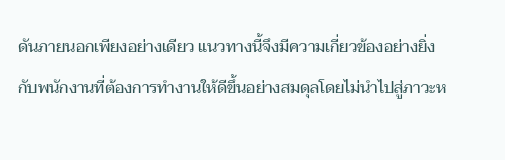ดันภายนอกเพียงอย่างเดียว แนวทางนี้จึงมีความเกี่ยวข้องอย่างยิ่งกับพนักงานที่ต้องการทำงานให้ดีขึ้นอย่างสมดุลโดยไม่นำไปสู่ภาวะห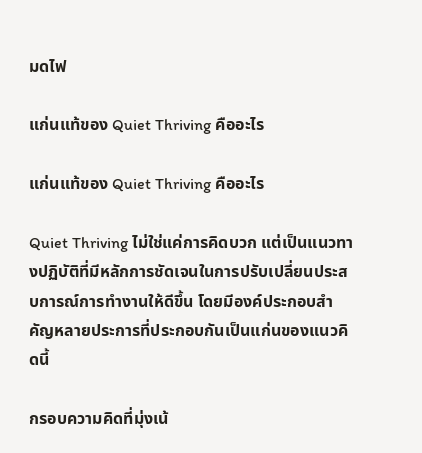มดไฟ

แก่นแท้ของ Quiet Thriving คืออะไร

แก่นแท้ของ Quiet Thriving คืออะไร

Quiet Thriving ไม่ใช่แค่การคิดบวก แต่เป็นแนวทางปฏิบัติที่มีหลักการชัดเจนในการปรับเปลี่ยนประสบการณ์การทำงานให้ดีขึ้น โดยมีองค์ประกอบสำคัญหลายประการที่ประกอบกันเป็นแก่นของแนวคิดนี้

กรอบความคิดที่มุ่งเน้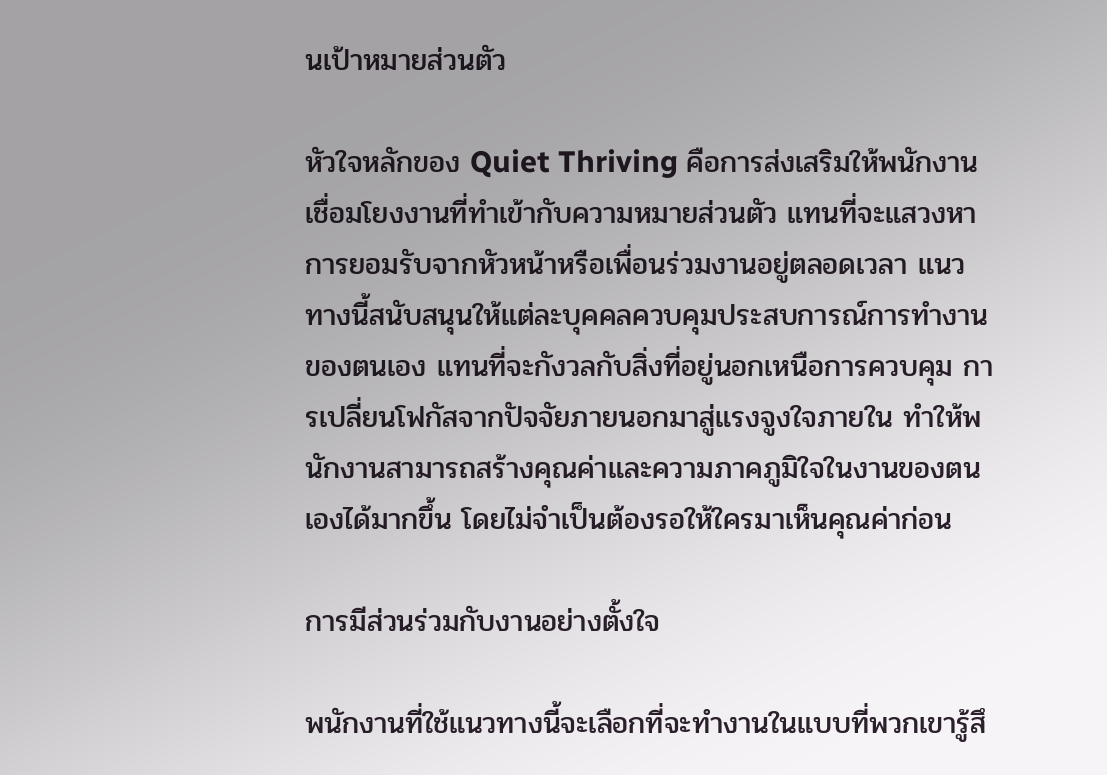นเป้าหมายส่วนตัว

หัวใจหลักของ Quiet Thriving คือการส่งเสริมให้พนักงานเชื่อมโยงงานที่ทำเข้ากับความหมายส่วนตัว แทนที่จะแสวงหาการยอมรับจากหัวหน้าหรือเพื่อนร่วมงานอยู่ตลอดเวลา แนวทางนี้สนับสนุนให้แต่ละบุคคลควบคุมประสบการณ์การทำงานของตนเอง แทนที่จะกังวลกับสิ่งที่อยู่นอกเหนือการควบคุม การเปลี่ยนโฟกัสจากปัจจัยภายนอกมาสู่แรงจูงใจภายใน ทำให้พนักงานสามารถสร้างคุณค่าและความภาคภูมิใจในงานของตนเองได้มากขึ้น โดยไม่จำเป็นต้องรอให้ใครมาเห็นคุณค่าก่อน

การมีส่วนร่วมกับงานอย่างตั้งใจ

พนักงานที่ใช้แนวทางนี้จะเลือกที่จะทำงานในแบบที่พวกเขารู้สึ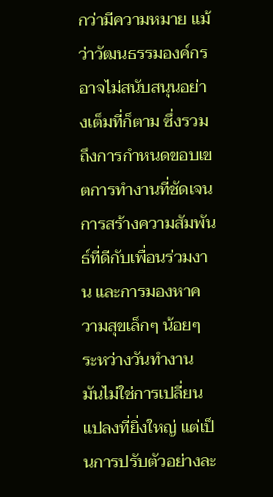กว่ามีความหมาย แม้ว่าวัฒนธรรมองค์กรอาจไม่สนับสนุนอย่างเต็มที่ก็ตาม ซึ่งรวมถึงการกำหนดขอบเขตการทำงานที่ชัดเจน การสร้างความสัมพันธ์ที่ดีกับเพื่อนร่วมงาน และการมองหาความสุขเล็กๆ น้อยๆ ระหว่างวันทำงาน มันไม่ใช่การเปลี่ยนแปลงที่ยิ่งใหญ่ แต่เป็นการปรับตัวอย่างละ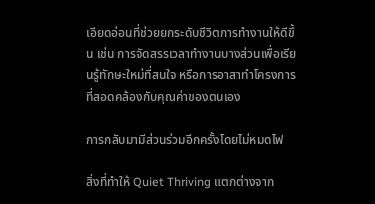เอียดอ่อนที่ช่วยยกระดับชีวิตการทำงานให้ดีขึ้น เช่น การจัดสรรเวลาทำงานบางส่วนเพื่อเรียนรู้ทักษะใหม่ที่สนใจ หรือการอาสาทำโครงการที่สอดคล้องกับคุณค่าของตนเอง

การกลับมามีส่วนร่วมอีกครั้งโดยไม่หมดไฟ

สิ่งที่ทำให้ Quiet Thriving แตกต่างจาก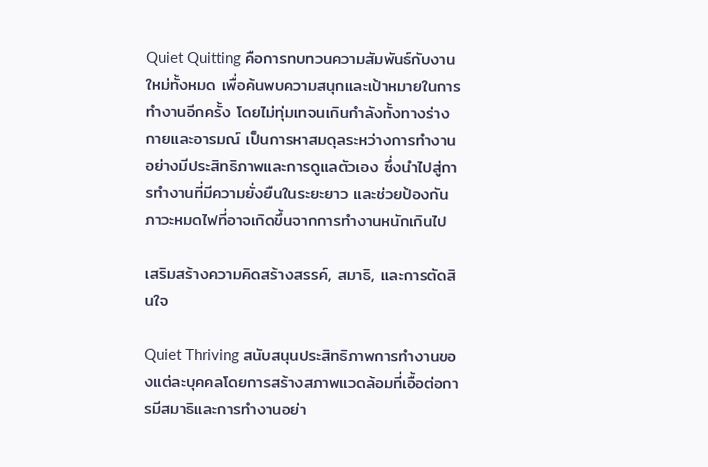Quiet Quitting คือการทบทวนความสัมพันธ์กับงานใหม่ทั้งหมด เพื่อค้นพบความสนุกและเป้าหมายในการทำงานอีกครั้ง โดยไม่ทุ่มเทจนเกินกำลังทั้งทางร่างกายและอารมณ์ เป็นการหาสมดุลระหว่างการทำงานอย่างมีประสิทธิภาพและการดูแลตัวเอง ซึ่งนำไปสู่การทำงานที่มีความยั่งยืนในระยะยาว และช่วยป้องกันภาวะหมดไฟที่อาจเกิดขึ้นจากการทำงานหนักเกินไป

เสริมสร้างความคิดสร้างสรรค์, สมาธิ, และการตัดสินใจ

Quiet Thriving สนับสนุนประสิทธิภาพการทำงานของแต่ละบุคคลโดยการสร้างสภาพแวดล้อมที่เอื้อต่อการมีสมาธิและการทำงานอย่า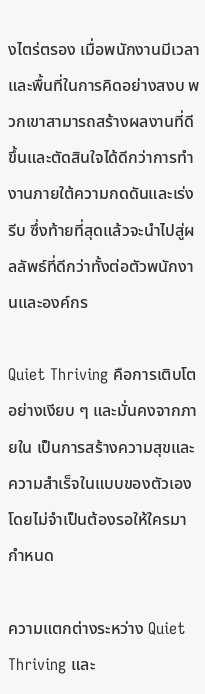งไตร่ตรอง เมื่อพนักงานมีเวลาและพื้นที่ในการคิดอย่างสงบ พวกเขาสามารถสร้างผลงานที่ดีขึ้นและตัดสินใจได้ดีกว่าการทำงานภายใต้ความกดดันและเร่งรีบ ซึ่งท้ายที่สุดแล้วจะนำไปสู่ผลลัพธ์ที่ดีกว่าทั้งต่อตัวพนักงานและองค์กร

Quiet Thriving คือการเติบโตอย่างเงียบ ๆ และมั่นคงจากภายใน เป็นการสร้างความสุขและความสำเร็จในแบบของตัวเอง โดยไม่จำเป็นต้องรอให้ใครมากำหนด

ความแตกต่างระหว่าง Quiet Thriving และ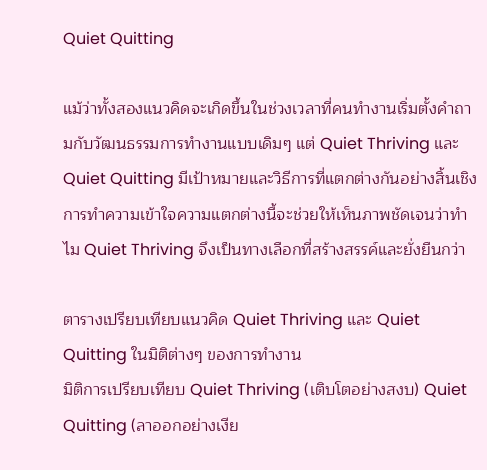Quiet Quitting

แม้ว่าทั้งสองแนวคิดจะเกิดขึ้นในช่วงเวลาที่คนทำงานเริ่มตั้งคำถามกับวัฒนธรรมการทำงานแบบเดิมๆ แต่ Quiet Thriving และ Quiet Quitting มีเป้าหมายและวิธีการที่แตกต่างกันอย่างสิ้นเชิง การทำความเข้าใจความแตกต่างนี้จะช่วยให้เห็นภาพชัดเจนว่าทำไม Quiet Thriving จึงเป็นทางเลือกที่สร้างสรรค์และยั่งยืนกว่า

ตารางเปรียบเทียบแนวคิด Quiet Thriving และ Quiet Quitting ในมิติต่างๆ ของการทำงาน
มิติการเปรียบเทียบ Quiet Thriving (เติบโตอย่างสงบ) Quiet Quitting (ลาออกอย่างเงีย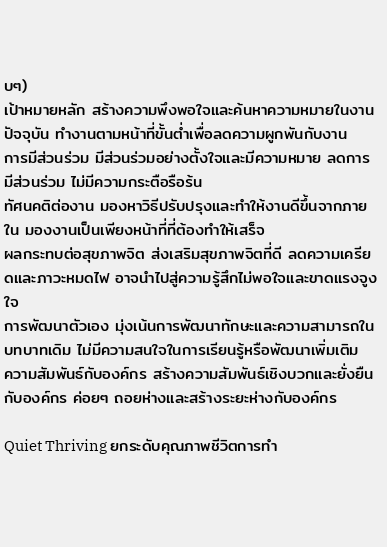บๆ)
เป้าหมายหลัก สร้างความพึงพอใจและค้นหาความหมายในงานปัจจุบัน ทำงานตามหน้าที่ขั้นต่ำเพื่อลดความผูกพันกับงาน
การมีส่วนร่วม มีส่วนร่วมอย่างตั้งใจและมีความหมาย ลดการมีส่วนร่วม ไม่มีความกระตือรือร้น
ทัศนคติต่องาน มองหาวิธีปรับปรุงและทำให้งานดีขึ้นจากภายใน มองงานเป็นเพียงหน้าที่ที่ต้องทำให้เสร็จ
ผลกระทบต่อสุขภาพจิต ส่งเสริมสุขภาพจิตที่ดี ลดความเครียดและภาวะหมดไฟ อาจนำไปสู่ความรู้สึกไม่พอใจและขาดแรงจูงใจ
การพัฒนาตัวเอง มุ่งเน้นการพัฒนาทักษะและความสามารถในบทบาทเดิม ไม่มีความสนใจในการเรียนรู้หรือพัฒนาเพิ่มเติม
ความสัมพันธ์กับองค์กร สร้างความสัมพันธ์เชิงบวกและยั่งยืนกับองค์กร ค่อยๆ ถอยห่างและสร้างระยะห่างกับองค์กร

Quiet Thriving ยกระดับคุณภาพชีวิตการทำ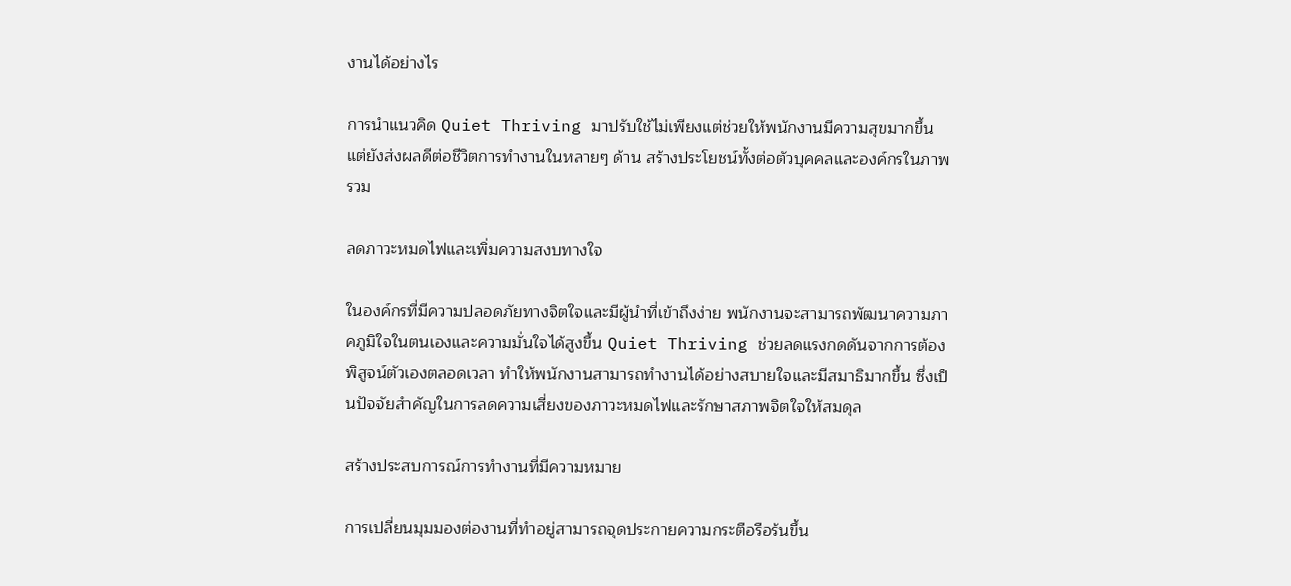งานได้อย่างไร

การนำแนวคิด Quiet Thriving มาปรับใช้ไม่เพียงแต่ช่วยให้พนักงานมีความสุขมากขึ้น แต่ยังส่งผลดีต่อชีวิตการทำงานในหลายๆ ด้าน สร้างประโยชน์ทั้งต่อตัวบุคคลและองค์กรในภาพรวม

ลดภาวะหมดไฟและเพิ่มความสงบทางใจ

ในองค์กรที่มีความปลอดภัยทางจิตใจและมีผู้นำที่เข้าถึงง่าย พนักงานจะสามารถพัฒนาความภาคภูมิใจในตนเองและความมั่นใจได้สูงขึ้น Quiet Thriving ช่วยลดแรงกดดันจากการต้องพิสูจน์ตัวเองตลอดเวลา ทำให้พนักงานสามารถทำงานได้อย่างสบายใจและมีสมาธิมากขึ้น ซึ่งเป็นปัจจัยสำคัญในการลดความเสี่ยงของภาวะหมดไฟและรักษาสภาพจิตใจให้สมดุล

สร้างประสบการณ์การทำงานที่มีความหมาย

การเปลี่ยนมุมมองต่องานที่ทำอยู่สามารถจุดประกายความกระตือรือร้นขึ้น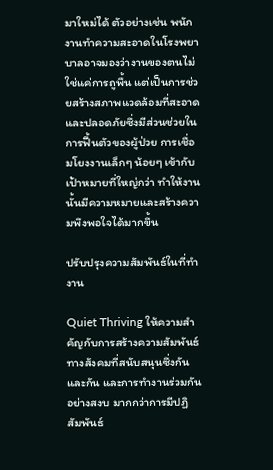มาใหม่ได้ ตัวอย่างเช่น พนักงานทำความสะอาดในโรงพยาบาลอาจมองว่างานของตนไม่ใช่แค่การถูพื้น แต่เป็นการช่วยสร้างสภาพแวดล้อมที่สะอาดและปลอดภัยซึ่งมีส่วนช่วยในการฟื้นตัวของผู้ป่วย การเชื่อมโยงงานเล็กๆ น้อยๆ เข้ากับเป้าหมายที่ใหญ่กว่า ทำให้งานนั้นมีความหมายและสร้างความพึงพอใจได้มากขึ้น

ปรับปรุงความสัมพันธ์ในที่ทำงาน

Quiet Thriving ให้ความสำคัญกับการสร้างความสัมพันธ์ทางสังคมที่สนับสนุนซึ่งกันและกัน และการทำงานร่วมกันอย่างสงบ มากกว่าการมีปฏิสัมพันธ์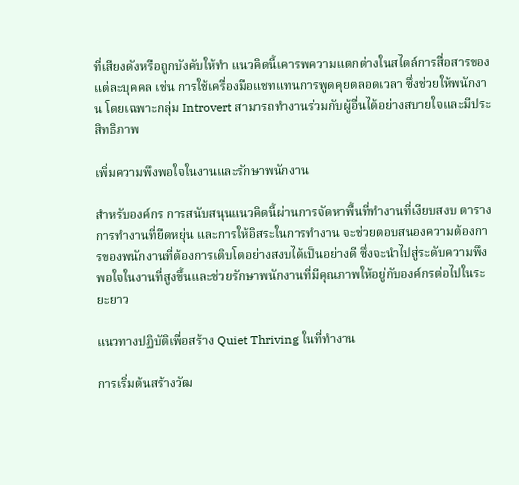ที่เสียงดังหรือถูกบังคับให้ทำ แนวคิดนี้เคารพความแตกต่างในสไตล์การสื่อสารของแต่ละบุคคล เช่น การใช้เครื่องมือแชทแทนการพูดคุยตลอดเวลา ซึ่งช่วยให้พนักงาน โดยเฉพาะกลุ่ม Introvert สามารถทำงานร่วมกับผู้อื่นได้อย่างสบายใจและมีประสิทธิภาพ

เพิ่มความพึงพอใจในงานและรักษาพนักงาน

สำหรับองค์กร การสนับสนุนแนวคิดนี้ผ่านการจัดหาพื้นที่ทำงานที่เงียบสงบ ตารางการทำงานที่ยืดหยุ่น และการให้อิสระในการทำงาน จะช่วยตอบสนองความต้องการของพนักงานที่ต้องการเติบโตอย่างสงบได้เป็นอย่างดี ซึ่งจะนำไปสู่ระดับความพึงพอใจในงานที่สูงขึ้นและช่วยรักษาพนักงานที่มีคุณภาพให้อยู่กับองค์กรต่อไปในระยะยาว

แนวทางปฏิบัติเพื่อสร้าง Quiet Thriving ในที่ทำงาน

การเริ่มต้นสร้างวัฒ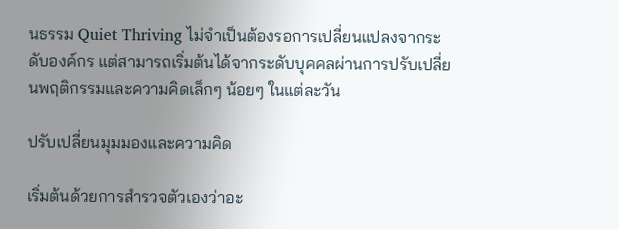นธรรม Quiet Thriving ไม่จำเป็นต้องรอการเปลี่ยนแปลงจากระดับองค์กร แต่สามารถเริ่มต้นได้จากระดับบุคคลผ่านการปรับเปลี่ยนพฤติกรรมและความคิดเล็กๆ น้อยๆ ในแต่ละวัน

ปรับเปลี่ยนมุมมองและความคิด

เริ่มต้นด้วยการสำรวจตัวเองว่าอะ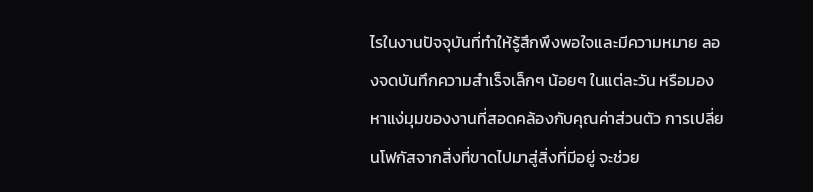ไรในงานปัจจุบันที่ทำให้รู้สึกพึงพอใจและมีความหมาย ลองจดบันทึกความสำเร็จเล็กๆ น้อยๆ ในแต่ละวัน หรือมองหาแง่มุมของงานที่สอดคล้องกับคุณค่าส่วนตัว การเปลี่ยนโฟกัสจากสิ่งที่ขาดไปมาสู่สิ่งที่มีอยู่ จะช่วย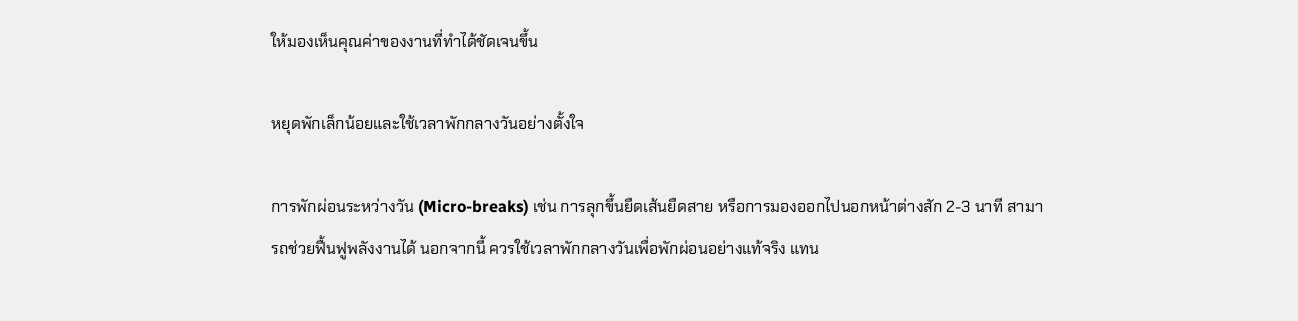ให้มองเห็นคุณค่าของงานที่ทำได้ชัดเจนขึ้น

หยุดพักเล็กน้อยและใช้เวลาพักกลางวันอย่างตั้งใจ

การพักผ่อนระหว่างวัน (Micro-breaks) เช่น การลุกขึ้นยืดเส้นยืดสาย หรือการมองออกไปนอกหน้าต่างสัก 2-3 นาที สามารถช่วยฟื้นฟูพลังงานได้ นอกจากนี้ ควรใช้เวลาพักกลางวันเพื่อพักผ่อนอย่างแท้จริง แทน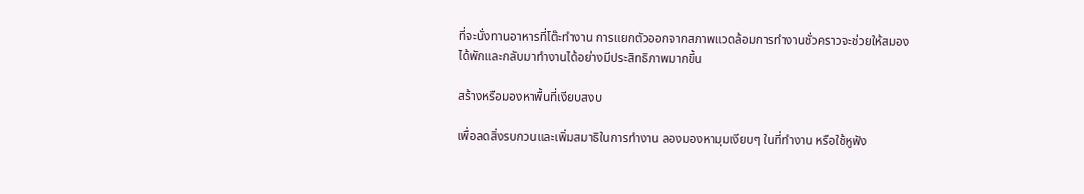ที่จะนั่งทานอาหารที่โต๊ะทำงาน การแยกตัวออกจากสภาพแวดล้อมการทำงานชั่วคราวจะช่วยให้สมองได้พักและกลับมาทำงานได้อย่างมีประสิทธิภาพมากขึ้น

สร้างหรือมองหาพื้นที่เงียบสงบ

เพื่อลดสิ่งรบกวนและเพิ่มสมาธิในการทำงาน ลองมองหามุมเงียบๆ ในที่ทำงาน หรือใช้หูฟัง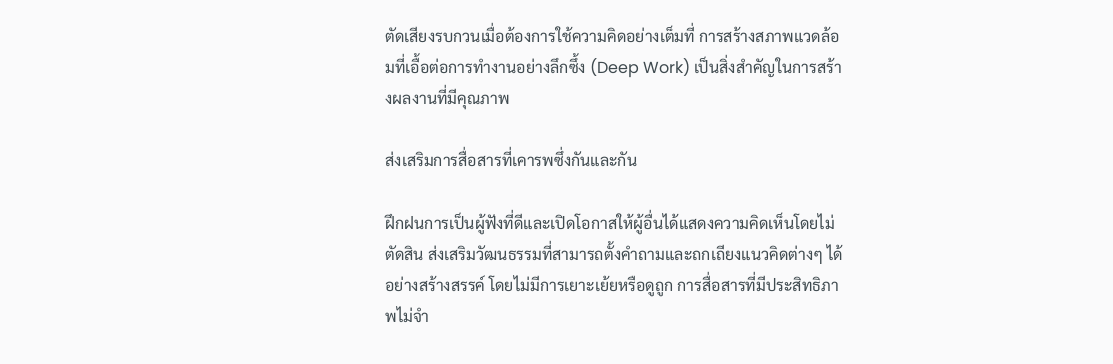ตัดเสียงรบกวนเมื่อต้องการใช้ความคิดอย่างเต็มที่ การสร้างสภาพแวดล้อมที่เอื้อต่อการทำงานอย่างลึกซึ้ง (Deep Work) เป็นสิ่งสำคัญในการสร้างผลงานที่มีคุณภาพ

ส่งเสริมการสื่อสารที่เคารพซึ่งกันและกัน

ฝึกฝนการเป็นผู้ฟังที่ดีและเปิดโอกาสให้ผู้อื่นได้แสดงความคิดเห็นโดยไม่ตัดสิน ส่งเสริมวัฒนธรรมที่สามารถตั้งคำถามและถกเถียงแนวคิดต่างๆ ได้อย่างสร้างสรรค์ โดยไม่มีการเยาะเย้ยหรือดูถูก การสื่อสารที่มีประสิทธิภาพไม่จำ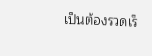เป็นต้องรวดเร็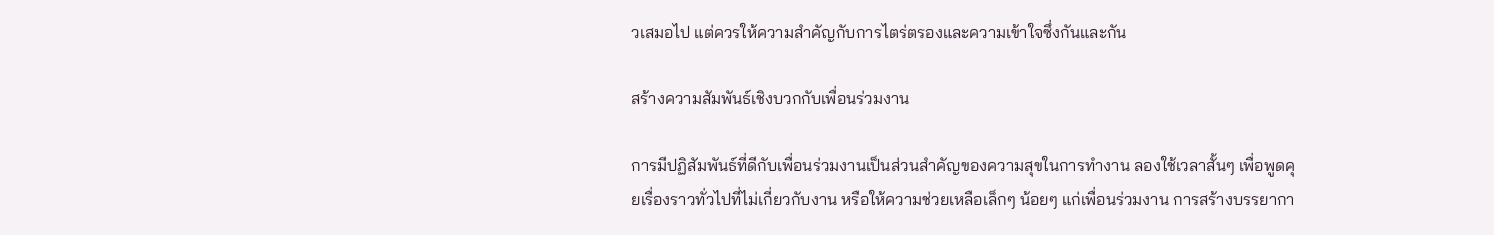วเสมอไป แต่ควรให้ความสำคัญกับการไตร่ตรองและความเข้าใจซึ่งกันและกัน

สร้างความสัมพันธ์เชิงบวกกับเพื่อนร่วมงาน

การมีปฏิสัมพันธ์ที่ดีกับเพื่อนร่วมงานเป็นส่วนสำคัญของความสุขในการทำงาน ลองใช้เวลาสั้นๆ เพื่อพูดคุยเรื่องราวทั่วไปที่ไม่เกี่ยวกับงาน หรือให้ความช่วยเหลือเล็กๆ น้อยๆ แก่เพื่อนร่วมงาน การสร้างบรรยากา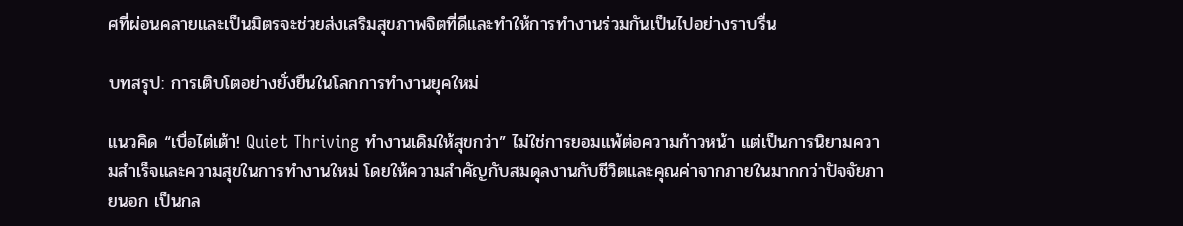ศที่ผ่อนคลายและเป็นมิตรจะช่วยส่งเสริมสุขภาพจิตที่ดีและทำให้การทำงานร่วมกันเป็นไปอย่างราบรื่น

บทสรุป: การเติบโตอย่างยั่งยืนในโลกการทำงานยุคใหม่

แนวคิด “เบื่อไต่เต้า! Quiet Thriving ทำงานเดิมให้สุขกว่า” ไม่ใช่การยอมแพ้ต่อความก้าวหน้า แต่เป็นการนิยามความสำเร็จและความสุขในการทำงานใหม่ โดยให้ความสำคัญกับสมดุลงานกับชีวิตและคุณค่าจากภายในมากกว่าปัจจัยภายนอก เป็นกล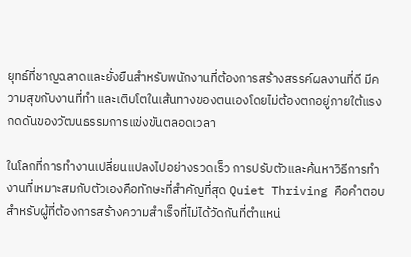ยุทธ์ที่ชาญฉลาดและยั่งยืนสำหรับพนักงานที่ต้องการสร้างสรรค์ผลงานที่ดี มีความสุขกับงานที่ทำ และเติบโตในเส้นทางของตนเองโดยไม่ต้องตกอยู่ภายใต้แรงกดดันของวัฒนธรรมการแข่งขันตลอดเวลา

ในโลกที่การทำงานเปลี่ยนแปลงไปอย่างรวดเร็ว การปรับตัวและค้นหาวิธีการทำงานที่เหมาะสมกับตัวเองคือทักษะที่สำคัญที่สุด Quiet Thriving คือคำตอบสำหรับผู้ที่ต้องการสร้างความสำเร็จที่ไม่ได้วัดกันที่ตำแหน่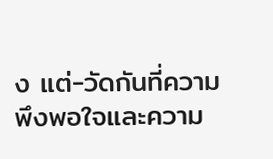ง แต่-วัดกันที่ความพึงพอใจและความ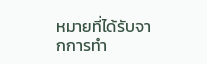หมายที่ได้รับจากการทำ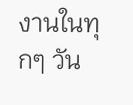งานในทุกๆ วัน